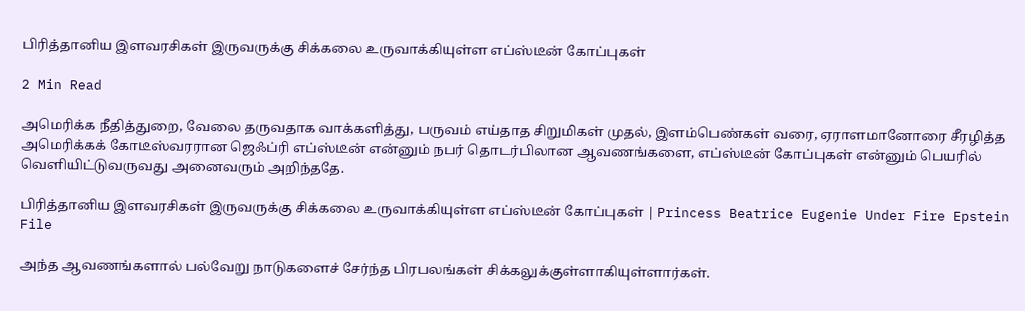பிரித்தானிய இளவரசிகள் இருவருக்கு சிக்கலை உருவாக்கியுள்ள எப்ஸ்டீன் கோப்புகள்

2 Min Read

அமெரிக்க நீதித்துறை, வேலை தருவதாக வாக்களித்து, பருவம் எய்தாத சிறுமிகள் முதல், இளம்பெண்கள் வரை, ஏராளமானோரை சீரழித்த அமெரிக்கக் கோடீஸ்வரரான ஜெஃப்ரி எப்ஸ்டீன் என்னும் நபர் தொடர்பிலான ஆவணங்களை, எப்ஸ்டீன் கோப்புகள் என்னும் பெயரில் வெளியிட்டுவருவது அனைவரும் அறிந்ததே.

பிரித்தானிய இளவரசிகள் இருவருக்கு சிக்கலை உருவாக்கியுள்ள எப்ஸ்டீன் கோப்புகள் | Princess Beatrice Eugenie Under Fire Epstein File

அந்த ஆவணங்களால் பல்வேறு நாடுகளைச் சேர்ந்த பிரபலங்கள் சிக்கலுக்குள்ளாகியுள்ளார்கள்.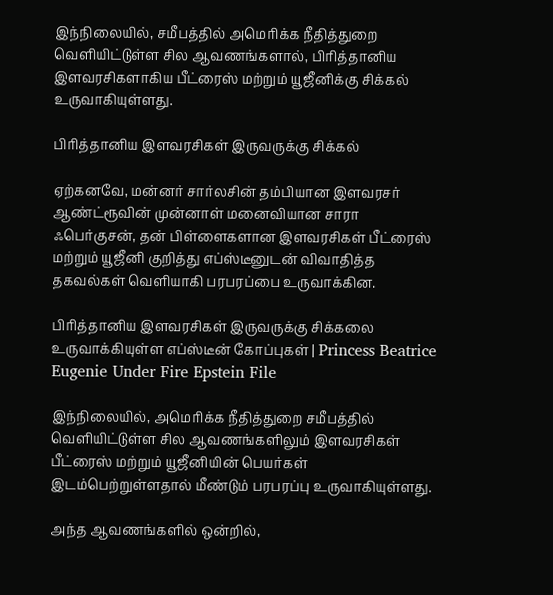இந்நிலையில், சமீபத்தில் அமெரிக்க நீதித்துறை வெளியிட்டுள்ள சில ஆவணங்களால், பிரித்தானிய இளவரசிகளாகிய பீட்ரைஸ் மற்றும் யூஜீனிக்கு சிக்கல் உருவாகியுள்ளது.

பிரித்தானிய இளவரசிகள் இருவருக்கு சிக்கல்

ஏற்கனவே, மன்னர் சார்லசின் தம்பியான இளவரசர் ஆண்ட்ரூவின் முன்னாள் மனைவியான சாரா ஃபெர்குசன், தன் பிள்ளைகளான இளவரசிகள் பீட்ரைஸ் மற்றும் யூஜீனி குறித்து எப்ஸ்டீனுடன் விவாதித்த தகவல்கள் வெளியாகி பரபரப்பை உருவாக்கின.

பிரித்தானிய இளவரசிகள் இருவருக்கு சிக்கலை உருவாக்கியுள்ள எப்ஸ்டீன் கோப்புகள் | Princess Beatrice Eugenie Under Fire Epstein File

இந்நிலையில், அமெரிக்க நீதித்துறை சமீபத்தில் வெளியிட்டுள்ள சில ஆவணங்களிலும் இளவரசிகள் பீட்ரைஸ் மற்றும் யூஜீனியின் பெயர்கள் இடம்பெற்றுள்ளதால் மீண்டும் பரபரப்பு உருவாகியுள்ளது.

அந்த ஆவணங்களில் ஒன்றில்,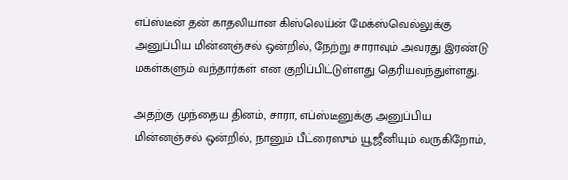எப்ஸ்டீன் தன் காதலியான கிஸ்லெய்ன் மேக்ஸ்வெல்லுக்கு அனுப்பிய மின்னஞ்சல் ஒன்றில், நேற்று சாராவும் அவரது இரண்டு மகள்களும் வந்தார்கள் என குறிப்பிட்டுள்ளது தெரியவந்துள்ளது.

அதற்கு முந்தைய தினம், சாரா, எப்ஸ்டீனுக்கு அனுப்பிய மின்னஞ்சல் ஒன்றில், நானும் பீட்ரைஸும் யூஜீனியும் வருகிறோம்,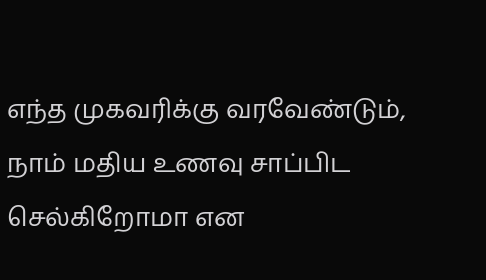எந்த முகவரிக்கு வரவேண்டும், நாம் மதிய உணவு சாப்பிட செல்கிறோமா என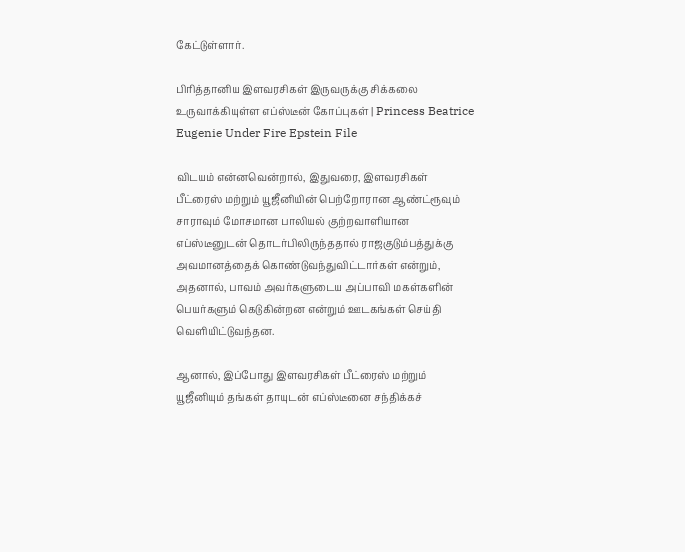கேட்டுள்ளார்.

பிரித்தானிய இளவரசிகள் இருவருக்கு சிக்கலை உருவாக்கியுள்ள எப்ஸ்டீன் கோப்புகள் | Princess Beatrice Eugenie Under Fire Epstein File

விடயம் என்னவென்றால், இதுவரை, இளவரசிகள் பீட்ரைஸ் மற்றும் யூஜீனியின் பெற்றோரான ஆண்ட்ரூவும் சாராவும் மோசமான பாலியல் குற்றவாளியான எப்ஸ்டீனுடன் தொடர்பிலிருந்ததால் ராஜகுடும்பத்துக்கு அவமானத்தைக் கொண்டுவந்துவிட்டார்கள் என்றும், அதனால், பாவம் அவர்களுடைய அப்பாவி மகள்களின் பெயர்களும் கெடுகின்றன என்றும் ஊடகங்கள் செய்தி வெளியிட்டுவந்தன.

ஆனால், இப்போது இளவரசிகள் பீட்ரைஸ் மற்றும் யூஜீனியும் தங்கள் தாயுடன் எப்ஸ்டீனை சந்திக்கச்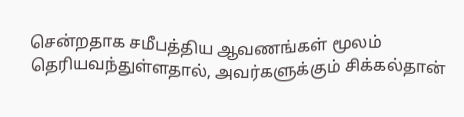சென்றதாக சமீபத்திய ஆவணங்கள் மூலம் தெரியவந்துள்ளதால், அவர்களுக்கும் சிக்கல்தான்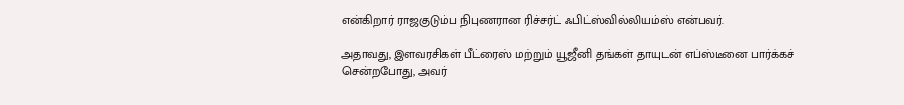என்கிறார் ராஜகுடும்ப நிபுணரான ரிச்சர்ட் ஃபிட்ஸ்வில்லியம்ஸ் என்பவர்.

அதாவது, இளவரசிகள் பீட்ரைஸ் மற்றும் யூஜீனி தங்கள் தாயுடன் எப்ஸ்டீனை பார்க்கச் சென்றபோது, அவர்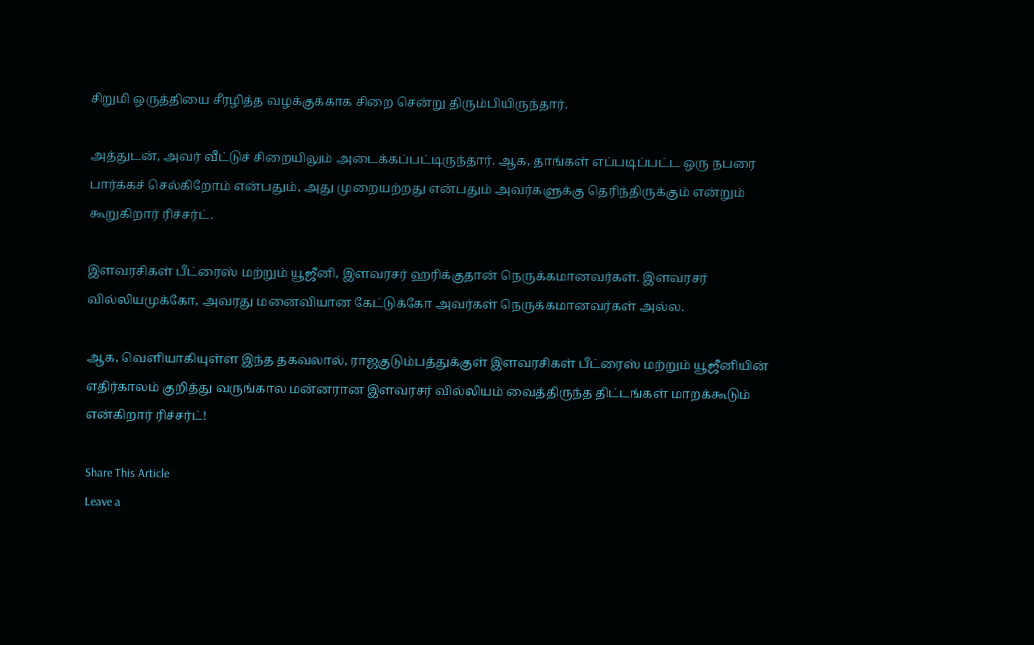சிறுமி ஒருத்தியை சீரழித்த வழக்குக்காக சிறை சென்று திரும்பியிருந்தார்.

அத்துடன், அவர் வீட்டுச் சிறையிலும் அடைக்கப்பட்டிருந்தார். ஆக, தாங்கள் எப்படிப்பட்ட ஒரு நபரை பார்க்கச் செல்கிறோம் என்பதும், அது முறையற்றது என்பதும் அவர்களுக்கு தெரிந்திருக்கும் என்றும் கூறுகிறார் ரிச்சர்ட்.

இளவரசிகள் பீட்ரைஸ் மற்றும் யூஜீனி, இளவரசர் ஹரிக்குதான் நெருக்கமானவர்கள். இளவரசர் வில்லியமுக்கோ, அவரது மனைவியான கேட்டுக்கோ அவர்கள் நெருக்கமானவர்கள் அல்ல.

ஆக, வெளியாகியுள்ள இந்த தகவலால், ராஜகுடும்பத்துக்குள் இளவரசிகள் பீட்ரைஸ் மற்றும் யூஜீனியின் எதிர்காலம் குறித்து வருங்கால மன்னரான இளவரசர் வில்லியம் வைத்திருந்த திட்டங்கள் மாறக்கூடும் என்கிறார் ரிச்சர்ட்!

Share This Article
Leave a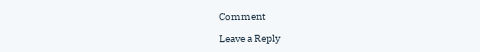Comment

Leave a Reply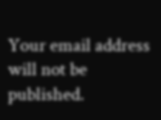Your email address will not be published.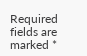Required fields are marked *